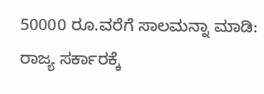50000 ರೂ.ವರೆಗೆ ಸಾಲಮನ್ನಾ ಮಾಡಿ: ರಾಜ್ಯ ಸರ್ಕಾರಕ್ಕೆ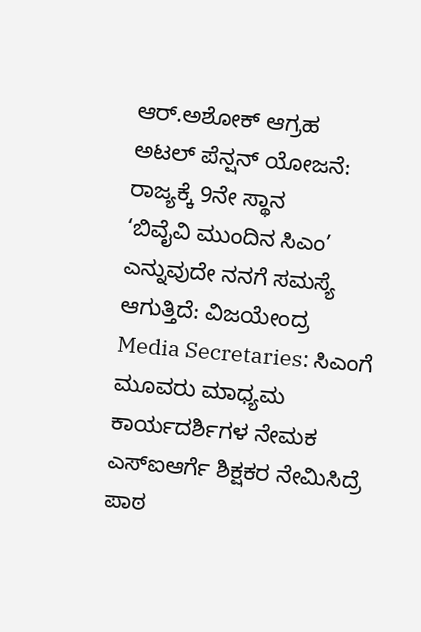ಆರ್.ಅಶೋಕ್ ಆಗ್ರಹ
ಅಟಲ್ ಪೆನ್ಷನ್ ಯೋಜನೆ: ರಾಜ್ಯಕ್ಕೆ 9ನೇ ಸ್ಥಾನ
‘ಬಿವೈವಿ ಮುಂದಿನ ಸಿಎಂ’ ಎನ್ನುವುದೇ ನನಗೆ ಸಮಸ್ಯೆ ಆಗುತ್ತಿದೆ: ವಿಜಯೇಂದ್ರ
Media Secretaries: ಸಿಎಂಗೆ ಮೂವರು ಮಾಧ್ಯಮ ಕಾರ್ಯದರ್ಶಿಗಳ ನೇಮಕ
ಎಸ್ಐಆರ್ಗೆ ಶಿಕ್ಷಕರ ನೇಮಿಸಿದ್ರೆ ಪಾಠ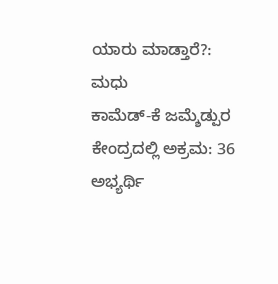ಯಾರು ಮಾಡ್ತಾರೆ?: ಮಧು
ಕಾಮೆಡ್-ಕೆ ಜಮ್ಶೆಡ್ಪುರ ಕೇಂದ್ರದಲ್ಲಿ ಅಕ್ರಮ: 36 ಅಭ್ಯರ್ಥಿ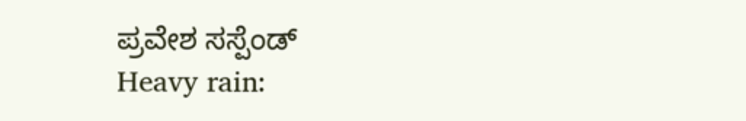ಪ್ರವೇಶ ಸಸ್ಪೆಂಡ್
Heavy rain: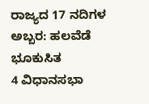ರಾಜ್ಯದ 17 ನದಿಗಳ ಅಬ್ಬರ: ಹಲವೆಡೆ ಭೂಕುಸಿತ
4 ವಿಧಾನಸಭಾ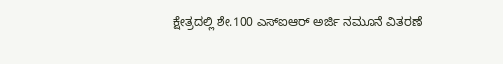ಕ್ಷೇತ್ರದಲ್ಲಿ ಶೇ.100 ಎಸ್ಐಆರ್ ಅರ್ಜಿ ನಮೂನೆ ವಿತರಣೆ